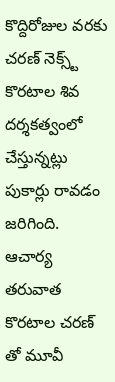కొద్దిరోజుల వరకు చరణ్ నెక్స్ట్ కొరటాల శివ దర్శకత్వంలో చేస్తున్నట్లు పుకార్లు రావడం జరిగింది. ఆచార్య తరువాత కొరటాల చరణ్ తో మూవీ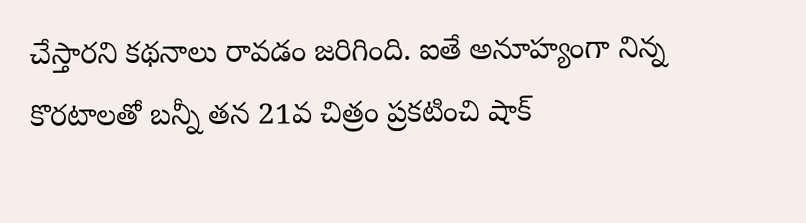చేస్తారని కథనాలు రావడం జరిగింది. ఐతే అనూహ్యంగా నిన్న కొరటాలతో బన్నీ తన 21వ చిత్రం ప్రకటించి షాక్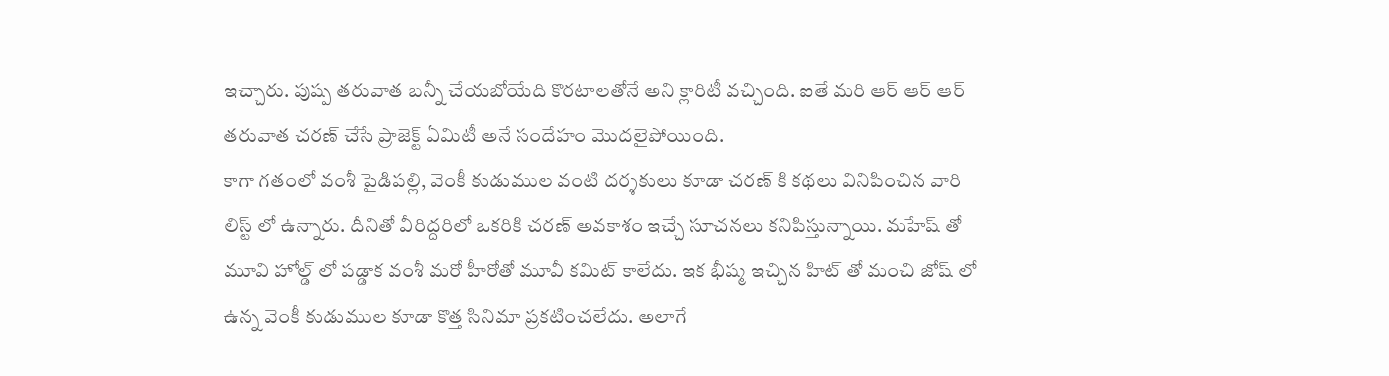ఇచ్చారు. పుష్ప తరువాత బన్నీ చేయబోయేది కొరటాలతోనే అని క్లారిటీ వచ్చింది. ఐతే మరి ఆర్ ఆర్ ఆర్ తరువాత చరణ్ చేసే ప్రాజెక్ట్ ఏమిటీ అనే సందేహం మొదలైపోయింది.
కాగా గతంలో వంశీ పైడిపల్లి, వెంకీ కుడుముల వంటి దర్శకులు కూడా చరణ్ కి కథలు వినిపించిన వారి లిస్ట్ లో ఉన్నారు. దీనితో వీరిద్దరిలో ఒకరికి చరణ్ అవకాశం ఇచ్చే సూచనలు కనిపిస్తున్నాయి. మహేష్ తో మూవి హోల్డ్ లో పడ్డాక వంశీ మరో హీరోతో మూవీ కమిట్ కాలేదు. ఇక భీష్మ ఇచ్చిన హిట్ తో మంచి జోష్ లో ఉన్న వెంకీ కుడుముల కూడా కొత్త సినిమా ప్రకటించలేదు. అలాగే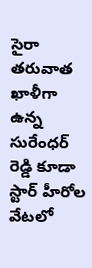సైరా తరువాత ఖాళీగా ఉన్న సురేంధర్ రెడ్డి కూడా స్టార్ హీరోల వేటలో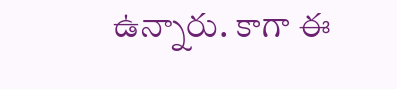ఉన్నారు. కాగా ఈ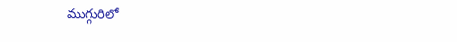ముగ్గురిలో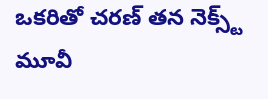ఒకరితో చరణ్ తన నెక్స్ట్ మూవీ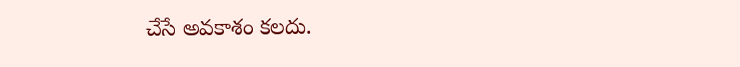చేసే అవకాశం కలదు.